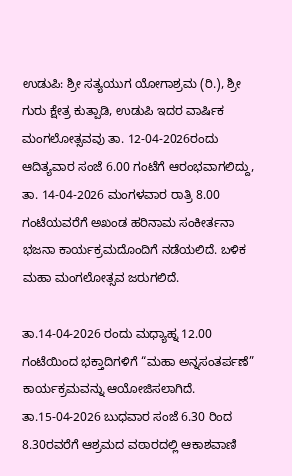ಉಡುಪಿ: ಶ್ರೀ ಸತ್ಯಯುಗ ಯೋಗಾಶ್ರಮ (ರಿ.), ಶ್ರೀ ಗುರು ಕ್ಷೇತ್ರ ಕುತ್ಪಾಡಿ, ಉಡುಪಿ ಇದರ ವಾರ್ಷಿಕ ಮಂಗಲೋತ್ಸವವು ತಾ. 12-04-2026ರಂದು ಆದಿತ್ಯವಾರ ಸಂಜೆ 6.00 ಗಂಟೆಗೆ ಆರಂಭವಾಗಲಿದ್ದು, ತಾ. 14-04-2026 ಮಂಗಳವಾರ ರಾತ್ರಿ 8.00 ಗಂಟೆಯವರೆಗೆ ಅಖಂಡ ಹರಿನಾಮ ಸಂಕೀರ್ತನಾ ಭಜನಾ ಕಾರ್ಯಕ್ರಮದೊಂದಿಗೆ ನಡೆಯಲಿದೆ. ಬಳಿಕ ಮಹಾ ಮಂಗಲೋತ್ಸವ ಜರುಗಲಿದೆ.

ತಾ.14-04-2026 ರಂದು ಮಧ್ಯಾಹ್ನ 12.00 ಗಂಟೆಯಿಂದ ಭಕ್ತಾದಿಗಳಿಗೆ “ಮಹಾ ಅನ್ನಸಂತರ್ಪಣೆ” ಕಾರ್ಯಕ್ರಮವನ್ನು ಆಯೋಜಿಸಲಾಗಿದೆ.
ತಾ.15-04-2026 ಬುಧವಾರ ಸಂಜೆ 6.30 ರಿಂದ 8.30ರವರೆಗೆ ಆಶ್ರಮದ ವಠಾರದಲ್ಲಿ ಆಕಾಶವಾಣಿ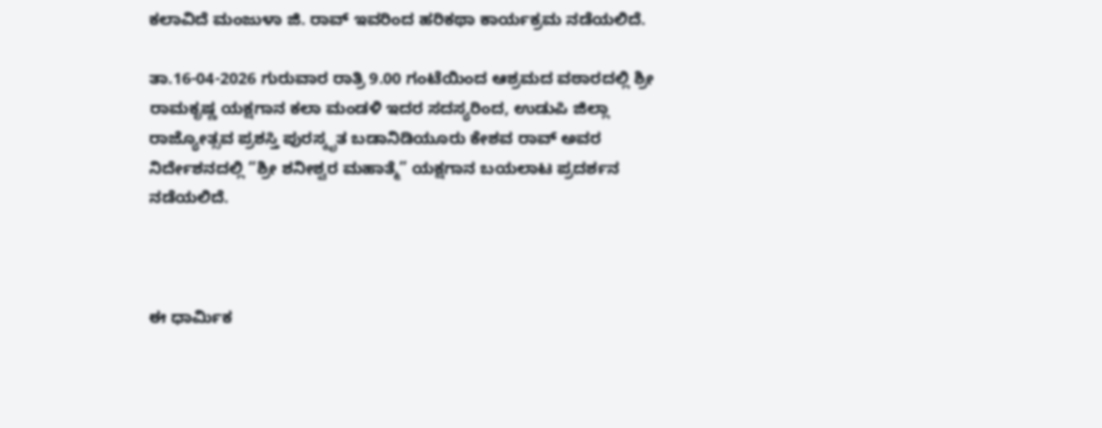ಕಲಾವಿದೆ ಮಂಜುಳಾ ಜಿ. ರಾವ್ ಇವರಿಂದ ಹರಿಕಥಾ ಕಾರ್ಯಕ್ರಮ ನಡೆಯಲಿದೆ.

ತಾ.16-04-2026 ಗುರುವಾರ ರಾತ್ರಿ 9.00 ಗಂಟೆಯಿಂದ ಆಶ್ರಮದ ವಠಾರದಲ್ಲಿ ಶ್ರೀ ರಾಮಕೃಷ್ಣ ಯಕ್ಷಗಾನ ಕಲಾ ಮಂಡಳಿ ಇದರ ಸದಸ್ಯರಿಂದ, ಉಡುಪಿ ಜಿಲ್ಲಾ ರಾಜ್ಯೋತ್ಸವ ಪ್ರಶಸ್ತಿ ಪುರಸ್ಕೃತ ಬಡಾನಿಡಿಯೂರು ಕೇಶವ ರಾವ್ ಅವರ ನಿರ್ದೇಶನದಲ್ಲಿ “ಶ್ರೀ ಶನೀಶ್ವರ ಮಹಾತ್ಮೆ” ಯಕ್ಷಗಾನ ಬಯಲಾಟ ಪ್ರದರ್ಶನ ನಡೆಯಲಿದೆ.



ಈ ಧಾರ್ಮಿಕ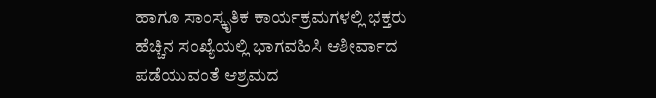ಹಾಗೂ ಸಾಂಸ್ಕೃತಿಕ ಕಾರ್ಯಕ್ರಮಗಳಲ್ಲಿ ಭಕ್ತರು ಹೆಚ್ಚಿನ ಸಂಖ್ಯೆಯಲ್ಲಿ ಭಾಗವಹಿಸಿ ಆಶೀರ್ವಾದ ಪಡೆಯುವಂತೆ ಆಶ್ರಮದ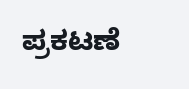ಪ್ರಕಟಣೆ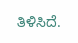ತಿಳಿಸಿದೆ.